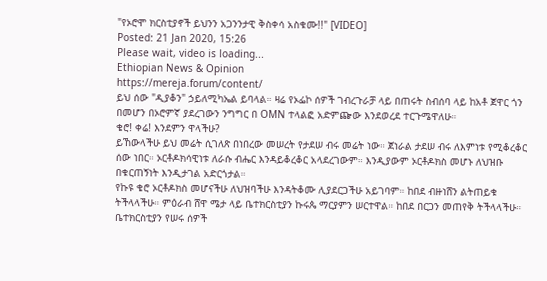"የኦሮሞ ክርስቲያኖች ይህንን አጋንንታዊ ቅስቀሳ አስቁሙ!!" [VIDEO]
Posted: 21 Jan 2020, 15:26
Please wait, video is loading...
Ethiopian News & Opinion
https://mereja.forum/content/
ይህ ሰው "ዲያቆን" ኃይለሚካኤል ይባላል። ዛሬ የኦፌኮ ሰዎች ገብረጉራቻ ላይ በጠሩት ስብሰባ ላይ ከአቶ ጀዋር ጎን በመሆን በኦሮምኛ ያደረገውን ንግግር በ OMN ተላልፎ አድምጬው እንደወረደ ተርጉሜዋለሁ።
ቄሮ! ቀሬ! እንደምን ዋላችሁ?
ይኸውላችሁ ይህ መሬት ሲገለጽ በነበረው መሠረት የታደሠ ብሩ መሬት ነው። ጀነራል ታደሠ ብሩ ለእምነቱ የሚቆረቆር ሰው ነበር። ኦርቶዶክሳዊነቱ ለራሱ ብሔር እንዳይቆረቆር አላደረገውም። እንዲያውም ኦርቶዶክስ መሆኑ ለህዝቡ በቁርጠኝነት እንዲታገል አድርጎታል።
የኩዩ ቄሮ ኦርቶዶክስ መሆናችሁ ለህዝባችሁ እንዳትቆሙ ሊያደርጋችሁ አይገባም። ከበደ ብዙነሸን ልትጠይቁ ትችላላችሁ። ምዕራብ ሸዋ ሜታ ላይ ቤተክርስቲያን ኩሩጴ ማርያምን ሠርተዋል። ከበደ በርጋን መጠየቅ ትችላላችሁ። ቤተክርስቲያን የሠሩ ሰዎች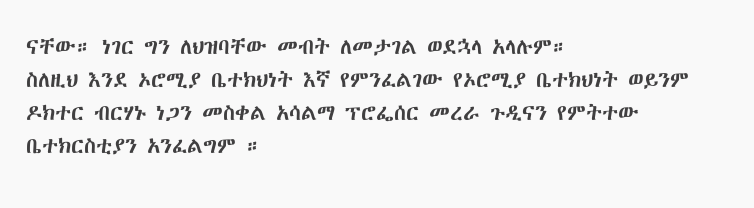ናቸው። ነገር ግን ለህዝባቸው መብት ለመታገል ወደኋላ አላሉም።
ስለዚህ እንደ ኦሮሚያ ቤተክህነት እኛ የምንፈልገው የኦሮሚያ ቤተክህነት ወይንም ዶክተር ብርሃኑ ነጋን መስቀል አሳልማ ፕሮፌሰር መረራ ጉዲናን የምትተው ቤተክርስቲያን አንፈልግም ።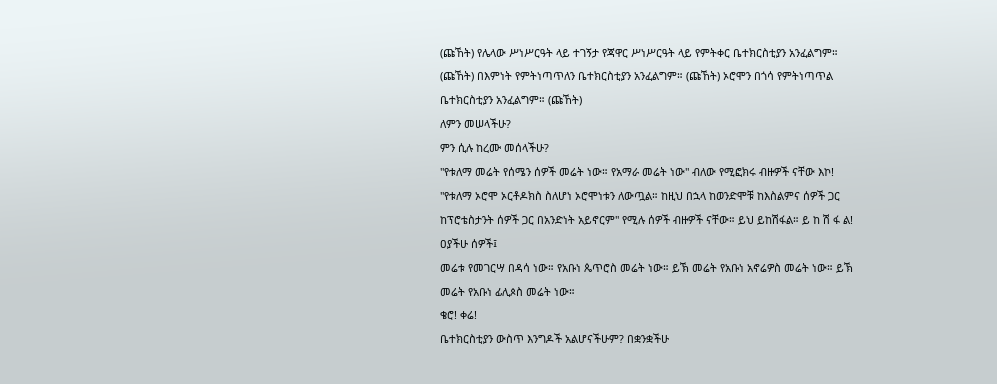(ጩኸት) የሌላው ሥነሥርዓት ላይ ተገኝታ የጃዋር ሥነሥርዓት ላይ የምትቀር ቤተክርስቲያን አንፈልግም። (ጩኸት) በእምነት የምትነጣጥለን ቤተክርስቲያን አንፈልግም። (ጩኸት) ኦሮሞን በጎሳ የምትነጣጥል ቤተክርስቲያን አንፈልግም። (ጩኸት)
ለምን መሠላችሁ?
ምን ሲሉ ከረሙ መሰላችሁ?
"የቱለማ መሬት የሰሜን ሰዎች መሬት ነው። የአማራ መሬት ነው" ብለው የሚፎክሩ ብዙዎች ናቸው እኮ! "የቱለማ ኦሮሞ ኦርቶዶክስ ስለሆነ ኦሮሞነቱን ለውጧል። ከዚህ በኋላ ከወንድሞቹ ከእስልምና ሰዎች ጋር ከፕሮቴስታንት ሰዎች ጋር በአንድነት አይኖርም" የሚሉ ሰዎች ብዙዎች ናቸው። ይህ ይከሽፋል። ይ ከ ሽ ፋ ል!
ዐያችሁ ሰዎች፤
መሬቱ የመገርሣ በዳሳ ነው። የአቡነ ጴጥሮስ መሬት ነው። ይኽ መሬት የአቡነ አኖሬዎስ መሬት ነው። ይኽ መሬት የአቡነ ፊሊጶስ መሬት ነው።
ቄሮ! ቀሬ!
ቤተክርስቲያን ውስጥ እንግዶች አልሆናችሁም? በቋንቋችሁ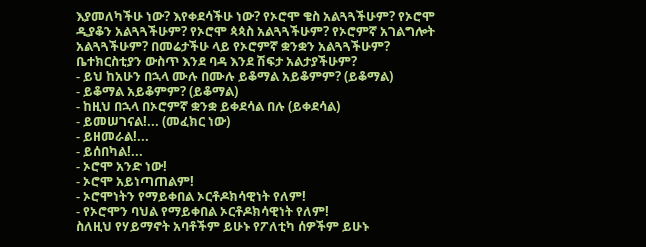እያመለካችሁ ነው? እየቀደሳችሁ ነው? የኦሮሞ ቄስ አልጓጓችሁም? የኦሮሞ ዲያቆን አልጓጓችሁም? የኦሮሞ ጳጳስ አልጓጓችሁም? የኦሮምኛ አገልግሎት አልጓጓችሁም? በመሬታችሁ ላይ የኦሮምኛ ቋንቋን አልጓጓችሁም? ቤተክርስቲያን ውስጥ እንደ ባዳ እንደ ሽፍታ አልታያችሁም?
- ይህ ከአሁን በኋላ ሙሉ በሙሉ ይቆማል አይቆምም? (ይቆማል)
- ይቆማል አይቆምም? (ይቆማል)
- ከዚህ በኋላ በኦሮምኛ ቋንቋ ይቀደሳል በሉ (ይቀደሳል)
- ይመሠገናል!... (መፈክር ነው)
- ይዘመራል!...
- ይሰበካል!...
- ኦሮሞ አንድ ነው!
- ኦሮሞ አይነጣጠልም!
- ኦሮሞነትን የማይቀበል ኦርቶዶክሳዊነት የለም!
- የኦሮሞን ባህል የማይቀበል ኦርቶዶክሳዊነት የለም!
ስለዚህ የሃይማኖት አባቶችም ይሁኑ የፖለቲካ ሰዎችም ይሁኑ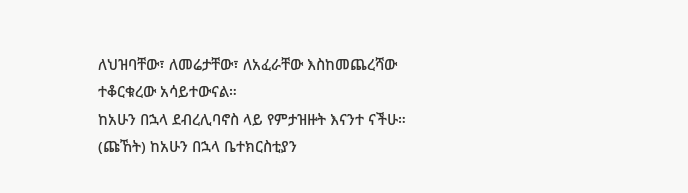ለህዝባቸው፣ ለመሬታቸው፣ ለአፈራቸው እስከመጨረሻው ተቆርቁረው አሳይተውናል።
ከአሁን በኋላ ደብረሊባኖስ ላይ የምታዝዙት እናንተ ናችሁ። (ጩኸት) ከአሁን በኋላ ቤተክርስቲያን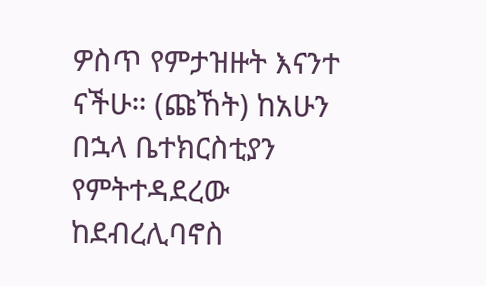ዎስጥ የምታዝዙት እናንተ ናችሁ። (ጩኸት) ከአሁን በኋላ ቤተክርስቲያን የምትተዳደረው ከደብረሊባኖስ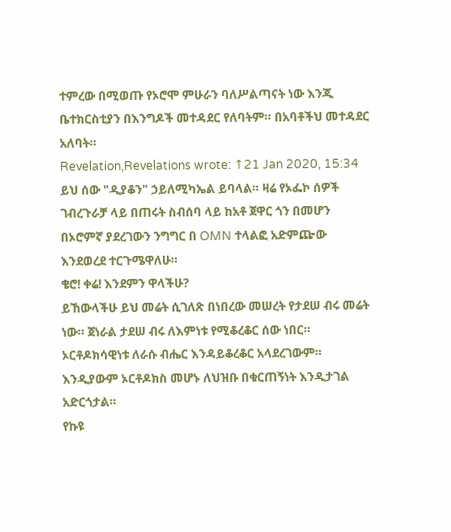ተምረው በሚወጡ የኦሮሞ ምሁራን ባለሥልጣናት ነው እንጂ ቤተክርስቲያን በእንግዶች መተዳደር የለባትም። በአባቶችህ መተዳደር አለባት።
Revelation,Revelations wrote: ↑21 Jan 2020, 15:34
ይህ ሰው "ዲያቆን" ኃይለሚካኤል ይባላል። ዛሬ የኦፌኮ ሰዎች ገብረጉራቻ ላይ በጠሩት ስብሰባ ላይ ከአቶ ጀዋር ጎን በመሆን በኦሮምኛ ያደረገውን ንግግር በ OMN ተላልፎ አድምጬው እንደወረደ ተርጉሜዋለሁ።
ቄሮ! ቀሬ! እንደምን ዋላችሁ?
ይኸውላችሁ ይህ መሬት ሲገለጽ በነበረው መሠረት የታደሠ ብሩ መሬት ነው። ጀነራል ታደሠ ብሩ ለእምነቱ የሚቆረቆር ሰው ነበር። ኦርቶዶክሳዊነቱ ለራሱ ብሔር እንዳይቆረቆር አላደረገውም። እንዲያውም ኦርቶዶክስ መሆኑ ለህዝቡ በቁርጠኝነት እንዲታገል አድርጎታል።
የኩዩ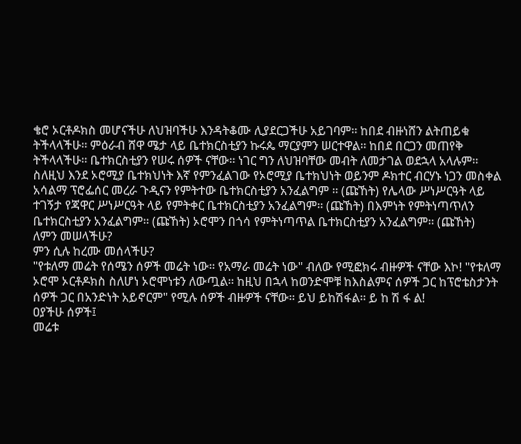ቄሮ ኦርቶዶክስ መሆናችሁ ለህዝባችሁ እንዳትቆሙ ሊያደርጋችሁ አይገባም። ከበደ ብዙነሸን ልትጠይቁ ትችላላችሁ። ምዕራብ ሸዋ ሜታ ላይ ቤተክርስቲያን ኩሩጴ ማርያምን ሠርተዋል። ከበደ በርጋን መጠየቅ ትችላላችሁ። ቤተክርስቲያን የሠሩ ሰዎች ናቸው። ነገር ግን ለህዝባቸው መብት ለመታገል ወደኋላ አላሉም።
ስለዚህ እንደ ኦሮሚያ ቤተክህነት እኛ የምንፈልገው የኦሮሚያ ቤተክህነት ወይንም ዶክተር ብርሃኑ ነጋን መስቀል አሳልማ ፕሮፌሰር መረራ ጉዲናን የምትተው ቤተክርስቲያን አንፈልግም ። (ጩኸት) የሌላው ሥነሥርዓት ላይ ተገኝታ የጃዋር ሥነሥርዓት ላይ የምትቀር ቤተክርስቲያን አንፈልግም። (ጩኸት) በእምነት የምትነጣጥለን ቤተክርስቲያን አንፈልግም። (ጩኸት) ኦሮሞን በጎሳ የምትነጣጥል ቤተክርስቲያን አንፈልግም። (ጩኸት)
ለምን መሠላችሁ?
ምን ሲሉ ከረሙ መሰላችሁ?
"የቱለማ መሬት የሰሜን ሰዎች መሬት ነው። የአማራ መሬት ነው" ብለው የሚፎክሩ ብዙዎች ናቸው እኮ! "የቱለማ ኦሮሞ ኦርቶዶክስ ስለሆነ ኦሮሞነቱን ለውጧል። ከዚህ በኋላ ከወንድሞቹ ከእስልምና ሰዎች ጋር ከፕሮቴስታንት ሰዎች ጋር በአንድነት አይኖርም" የሚሉ ሰዎች ብዙዎች ናቸው። ይህ ይከሽፋል። ይ ከ ሽ ፋ ል!
ዐያችሁ ሰዎች፤
መሬቱ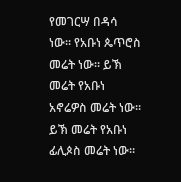የመገርሣ በዳሳ ነው። የአቡነ ጴጥሮስ መሬት ነው። ይኽ መሬት የአቡነ አኖሬዎስ መሬት ነው። ይኽ መሬት የአቡነ ፊሊጶስ መሬት ነው።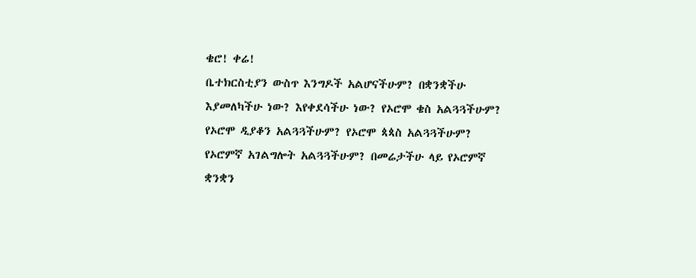ቄሮ! ቀሬ!
ቤተክርስቲያን ውስጥ እንግዶች አልሆናችሁም? በቋንቋችሁ እያመለካችሁ ነው? እየቀደሳችሁ ነው? የኦሮሞ ቄስ አልጓጓችሁም? የኦሮሞ ዲያቆን አልጓጓችሁም? የኦሮሞ ጳጳስ አልጓጓችሁም? የኦሮምኛ አገልግሎት አልጓጓችሁም? በመሬታችሁ ላይ የኦሮምኛ ቋንቋን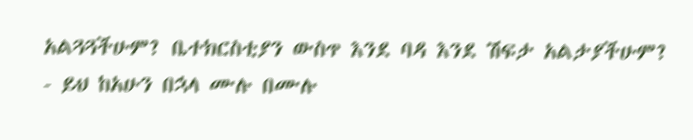አልጓጓችሁም? ቤተክርስቲያን ውስጥ እንደ ባዳ እንደ ሽፍታ አልታያችሁም?
- ይህ ከአሁን በኋላ ሙሉ በሙሉ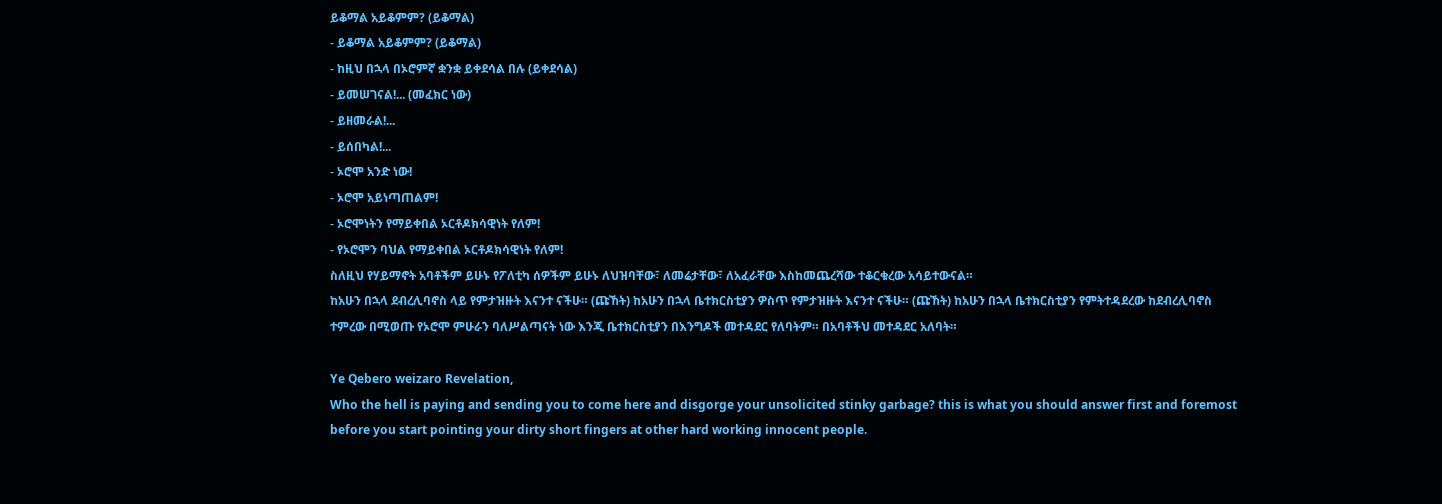ይቆማል አይቆምም? (ይቆማል)
- ይቆማል አይቆምም? (ይቆማል)
- ከዚህ በኋላ በኦሮምኛ ቋንቋ ይቀደሳል በሉ (ይቀደሳል)
- ይመሠገናል!... (መፈክር ነው)
- ይዘመራል!...
- ይሰበካል!...
- ኦሮሞ አንድ ነው!
- ኦሮሞ አይነጣጠልም!
- ኦሮሞነትን የማይቀበል ኦርቶዶክሳዊነት የለም!
- የኦሮሞን ባህል የማይቀበል ኦርቶዶክሳዊነት የለም!
ስለዚህ የሃይማኖት አባቶችም ይሁኑ የፖለቲካ ሰዎችም ይሁኑ ለህዝባቸው፣ ለመሬታቸው፣ ለአፈራቸው እስከመጨረሻው ተቆርቁረው አሳይተውናል።
ከአሁን በኋላ ደብረሊባኖስ ላይ የምታዝዙት እናንተ ናችሁ። (ጩኸት) ከአሁን በኋላ ቤተክርስቲያን ዎስጥ የምታዝዙት እናንተ ናችሁ። (ጩኸት) ከአሁን በኋላ ቤተክርስቲያን የምትተዳደረው ከደብረሊባኖስ ተምረው በሚወጡ የኦሮሞ ምሁራን ባለሥልጣናት ነው እንጂ ቤተክርስቲያን በእንግዶች መተዳደር የለባትም። በአባቶችህ መተዳደር አለባት።

Ye Qebero weizaro Revelation,
Who the hell is paying and sending you to come here and disgorge your unsolicited stinky garbage? this is what you should answer first and foremost before you start pointing your dirty short fingers at other hard working innocent people.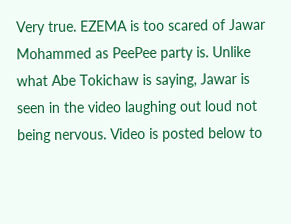Very true. EZEMA is too scared of Jawar Mohammed as PeePee party is. Unlike what Abe Tokichaw is saying, Jawar is seen in the video laughing out loud not being nervous. Video is posted below to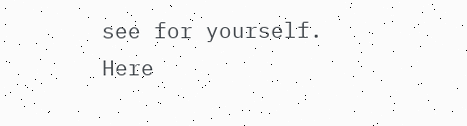see for yourself.
Here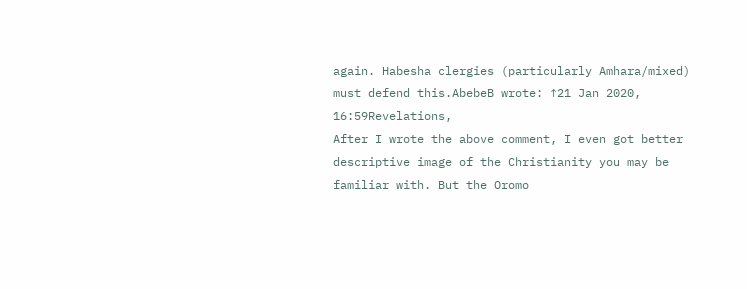again. Habesha clergies (particularly Amhara/mixed) must defend this.AbebeB wrote: ↑21 Jan 2020, 16:59Revelations,
After I wrote the above comment, I even got better descriptive image of the Christianity you may be familiar with. But the Oromo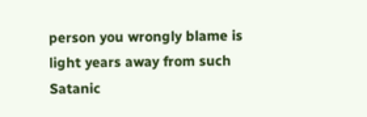person you wrongly blame is light years away from such Satanic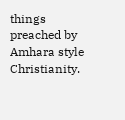things preached by Amhara style Christianity.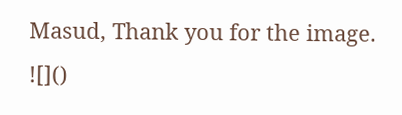Masud, Thank you for the image.
![]()